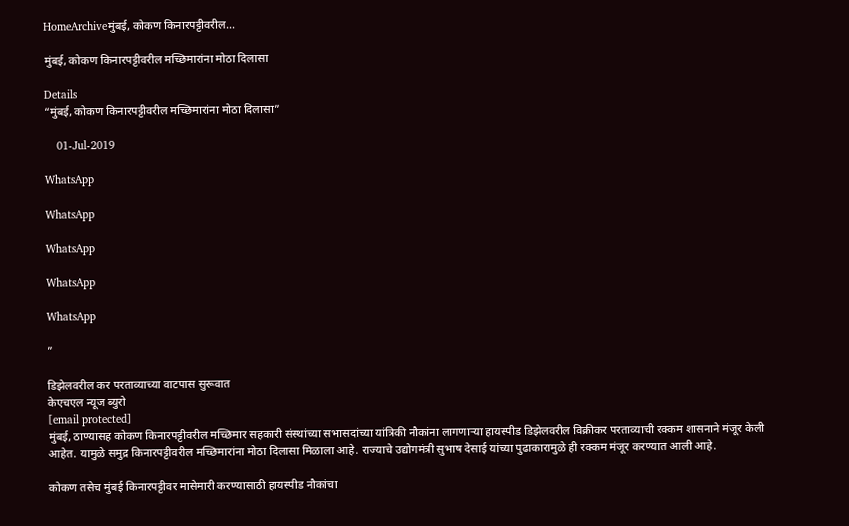HomeArchiveमुंबई, कोकण किनारपट्टीवरील...

मुंबई, कोकण किनारपट्टीवरील मच्छिमारांना मोठा दिलासा

Details
“मुंबई, कोकण किनारपट्टीवरील मच्छिमारांना मोठा दिलासा”

    01-Jul-2019

WhatsApp

WhatsApp

WhatsApp

WhatsApp

WhatsApp

”

डिझेलवरील कर परताव्याच्या वाटपास सुरूवात
केएचएल न्यूज ब्युरो
[email protected]
मुंबई, ठाण्यासह कोकण किनारपट्टीवरील मच्छिमार सहकारी संस्थांच्या सभासदांच्या यांत्रिकी नौकांना लागणाऱ्या हायस्पीड डिझेलवरील विक्रीकर परताव्याची रक्कम शासनाने मंजूर केली आहेत. यामुळे समुद्र किनारपट्टीवरील मच्छिमारांना मोठा दिलासा मिळाला आहे. राज्याचे उद्योगमंत्री सुभाष देसाई यांच्या पुढाकारामुळे ही रक्कम मंजूर करण्यात आली आहे.

कोकण तसेच मुंबई किनारपट्टीवर मासेमारी करण्यासाठी हायस्पीड नौकांचा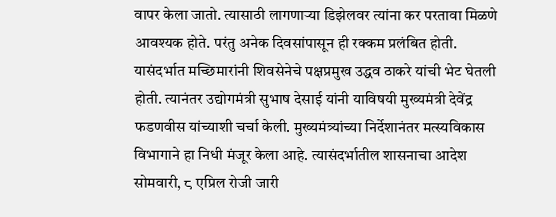वापर केला जातो. त्यासाठी लागणाऱ्या डिझेलवर त्यांना कर परतावा मिळणे आवश्यक होते. परंतु अनेक दिवसांपासून ही रक्कम प्रलंबित होती. यासंदर्भात मच्छिमारांनी शिवसेनेचे पक्षप्रमुख उद्धव ठाकरे यांची भेट घेतली होती. त्यानंतर उद्योगमंत्री सुभाष देसाई यांनी याविषयी मुख्यमंत्री देवेंद्र फडणवीस यांच्याशी चर्चा केली. मुख्यमंत्र्यांच्या निर्देशानंतर मत्स्यविकास विभागाने हा निधी मंजूर केला आहे. त्यासंदर्भातील शासनाचा आदेश सोमवारी, ८ एप्रिल रोजी जारी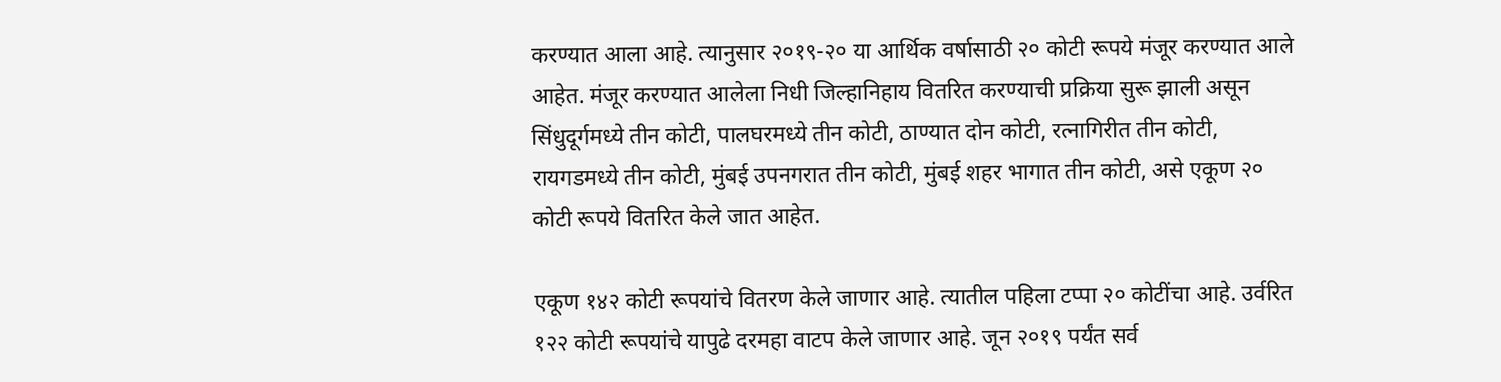करण्यात आला आहे. त्यानुसार २०१९-२० या आर्थिक वर्षासाठी २० कोटी रूपये मंजूर करण्यात आले आहेत. मंजूर करण्यात आलेला निधी जिल्हानिहाय वितरित करण्याची प्रक्रिया सुरू झाली असून सिंधुदूर्गमध्ये तीन कोटी, पालघरमध्ये तीन कोटी, ठाण्यात दोन कोटी, रत्नागिरीत तीन कोटी, रायगडमध्ये तीन कोटी, मुंबई उपनगरात तीन कोटी, मुंबई शहर भागात तीन कोटी, असे एकूण २० कोटी रूपये वितरित केले जात आहेत.

एकूण १४२ कोटी रूपयांचे वितरण केले जाणार आहे. त्यातील पहिला टप्पा २० कोटींचा आहे. उर्वरित १२२ कोटी रूपयांचे यापुढे दरमहा वाटप केले जाणार आहे. जून २०१९ पर्यंत सर्व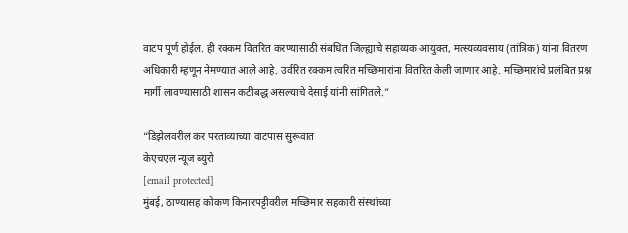वाटप पूर्ण होईल. ही रक्कम वितरित करण्यासाठी संबधित जिल्ह्याचे सहाय्यक आयुक्त, मत्स्यव्यवसाय (तांत्रिक) यांना वितरण अधिकारी म्हणून नेमण्यात आले आहे. उर्वरित रक्कम त्वरित मच्छिमारांना वितरित केली जाणार आहे. मच्छिमारांचे प्रलंबित प्रश्न मार्गी लावण्यासाठी शासन कटीबद्ध असल्याचे देसाई यांनी सांगितले.”

“डिझेलवरील कर परताव्याच्या वाटपास सुरूवात
केएचएल न्यूज ब्युरो
[email protected]
मुंबई, ठाण्यासह कोकण किनारपट्टीवरील मच्छिमार सहकारी संस्थांच्या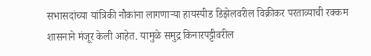सभासदांच्या यांत्रिकी नौकांना लागणाऱ्या हायस्पीड डिझेलवरील विक्रीकर परताव्याची रक्कम शासनाने मंजूर केली आहेत. यामुळे समुद्र किनारपट्टीवरील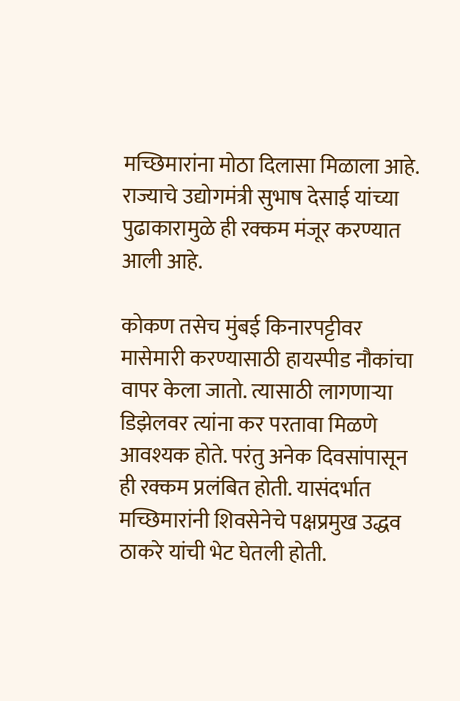मच्छिमारांना मोठा दिलासा मिळाला आहे. राज्याचे उद्योगमंत्री सुभाष देसाई यांच्या पुढाकारामुळे ही रक्कम मंजूर करण्यात आली आहे.

कोकण तसेच मुंबई किनारपट्टीवर मासेमारी करण्यासाठी हायस्पीड नौकांचा वापर केला जातो. त्यासाठी लागणाऱ्या डिझेलवर त्यांना कर परतावा मिळणे आवश्यक होते. परंतु अनेक दिवसांपासून ही रक्कम प्रलंबित होती. यासंदर्भात मच्छिमारांनी शिवसेनेचे पक्षप्रमुख उद्धव ठाकरे यांची भेट घेतली होती.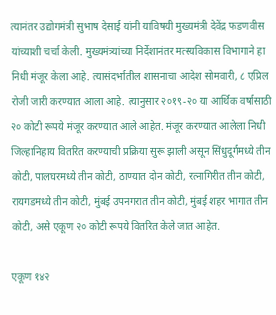त्यानंतर उद्योगमंत्री सुभाष देसाई यांनी याविषयी मुख्यमंत्री देवेंद्र फडणवीस यांच्याशी चर्चा केली. मुख्यमंत्र्यांच्या निर्देशानंतर मत्स्यविकास विभागाने हा निधी मंजूर केला आहे. त्यासंदर्भातील शासनाचा आदेश सोमवारी, ८ एप्रिल रोजी जारी करण्यात आला आहे. त्यानुसार २०१९-२० या आर्थिक वर्षासाठी २० कोटी रूपये मंजूर करण्यात आले आहेत. मंजूर करण्यात आलेला निधी जिल्हानिहाय वितरित करण्याची प्रक्रिया सुरू झाली असून सिंधुदूर्गमध्ये तीन कोटी, पालघरमध्ये तीन कोटी, ठाण्यात दोन कोटी, रत्नागिरीत तीन कोटी, रायगडमध्ये तीन कोटी, मुंबई उपनगरात तीन कोटी, मुंबई शहर भागात तीन कोटी, असे एकूण २० कोटी रूपये वितरित केले जात आहेत.

एकूण १४२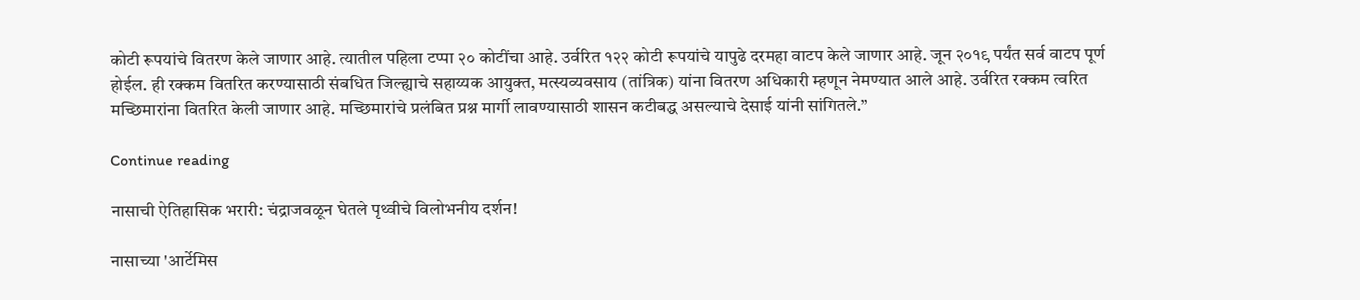कोटी रूपयांचे वितरण केले जाणार आहे. त्यातील पहिला टप्पा २० कोटींचा आहे. उर्वरित १२२ कोटी रूपयांचे यापुढे दरमहा वाटप केले जाणार आहे. जून २०१९ पर्यंत सर्व वाटप पूर्ण होईल. ही रक्कम वितरित करण्यासाठी संबधित जिल्ह्याचे सहाय्यक आयुक्त, मत्स्यव्यवसाय (तांत्रिक) यांना वितरण अधिकारी म्हणून नेमण्यात आले आहे. उर्वरित रक्कम त्वरित मच्छिमारांना वितरित केली जाणार आहे. मच्छिमारांचे प्रलंबित प्रश्न मार्गी लावण्यासाठी शासन कटीबद्ध असल्याचे देसाई यांनी सांगितले.”

Continue reading

नासाची ऐतिहासिक भरारी: चंद्राजवळून घेतले पृथ्वीचे विलोभनीय दर्शन!

नासाच्या 'आर्टेमिस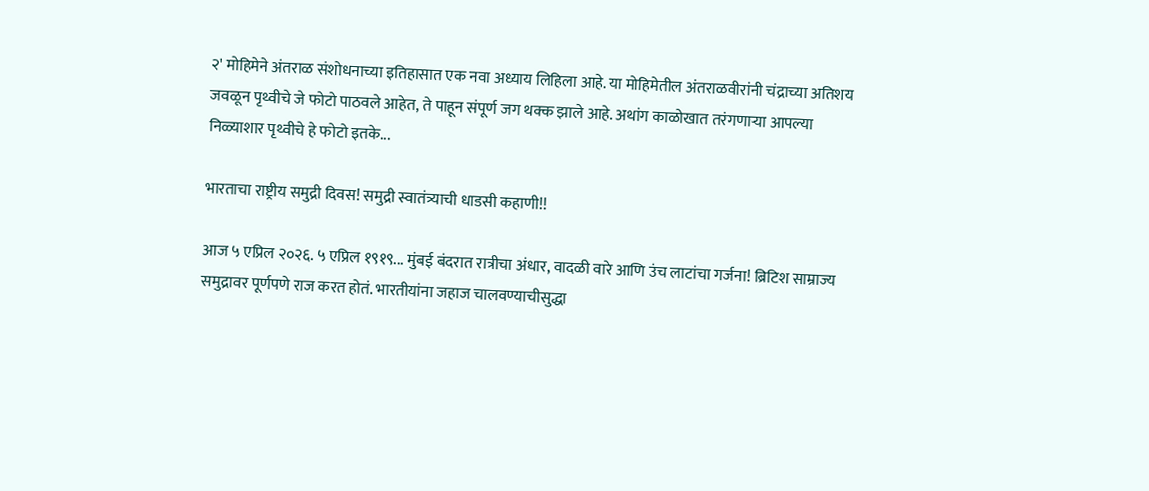२' मोहिमेने अंतराळ संशोधनाच्या इतिहासात एक नवा अध्याय लिहिला आहे. या मोहिमेतील अंतराळवीरांनी चंद्राच्या अतिशय जवळून पृथ्वीचे जे फोटो पाठवले आहेत, ते पाहून संपूर्ण जग थक्क झाले आहे. अथांग काळोखात तरंगणाऱ्या आपल्या निळ्याशार पृथ्वीचे हे फोटो इतके...

भारताचा राष्ट्रीय समुद्री दिवस! समुद्री स्वातंत्र्याची धाडसी कहाणी!!

आज ५ एप्रिल २०२६. ५ एप्रिल १९१९... मुंबई बंदरात रात्रीचा अंधार, वादळी वारे आणि उंच लाटांचा गर्जना! ब्रिटिश साम्राज्य समुद्रावर पूर्णपणे राज करत होतं. भारतीयांना जहाज चालवण्याचीसुद्धा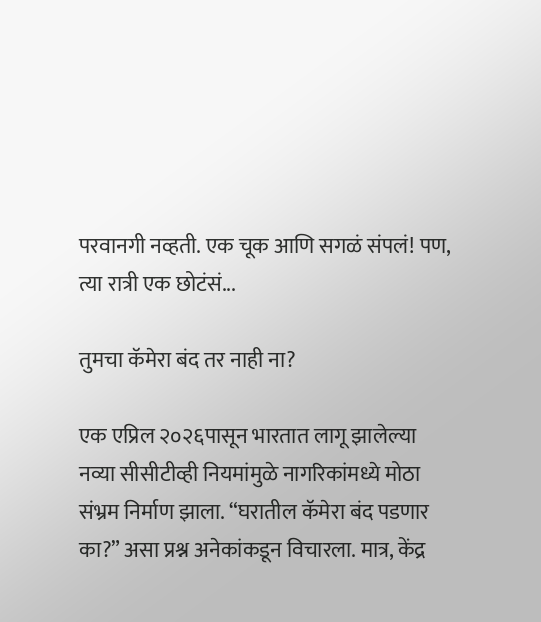परवानगी नव्हती. एक चूक आणि सगळं संपलं! पण, त्या रात्री एक छोटंसं...

तुमचा कॅमेरा बंद तर नाही ना?

एक एप्रिल २०२६पासून भारतात लागू झालेल्या नव्या सीसीटीव्ही नियमांमुळे नागरिकांमध्ये मोठा संभ्रम निर्माण झाला. “घरातील कॅमेरा बंद पडणार का?” असा प्रश्न अनेकांकडून विचारला. मात्र, केंद्र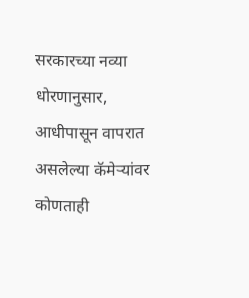सरकारच्या नव्या धोरणानुसार, आधीपासून वापरात असलेल्या कॅमेर्‍यांवर कोणताही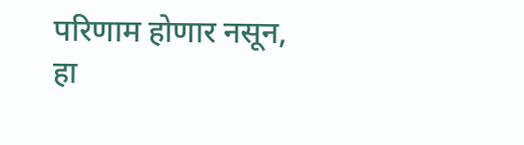परिणाम होणार नसून, हा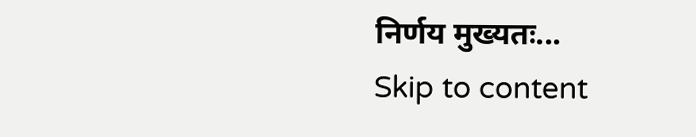निर्णय मुख्यतः...
Skip to content